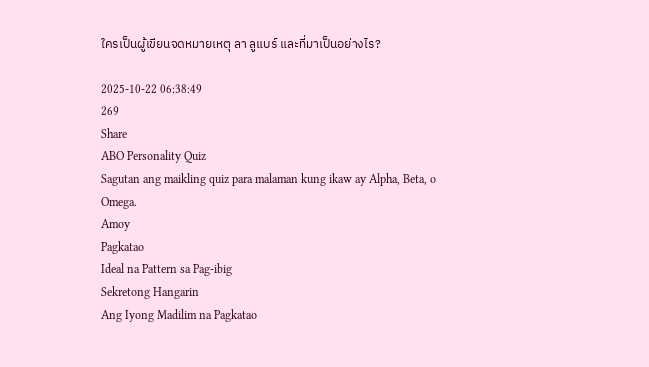ใครเป็นผู้เขียนจดหมายเหตุ ลา ลูแบร์ และที่มาเป็นอย่างไร?

2025-10-22 06:38:49
269
Share
ABO Personality Quiz
Sagutan ang maikling quiz para malaman kung ikaw ay Alpha, Beta, o Omega.
Amoy
Pagkatao
Ideal na Pattern sa Pag-ibig
Sekretong Hangarin
Ang Iyong Madilim na Pagkatao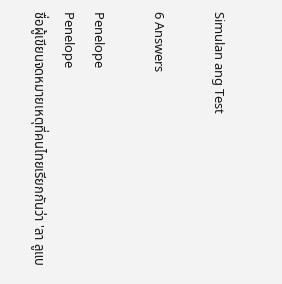Simulan ang Test

6 Answers

Penelope
Penelope
ชื่อผู้เขียนจดหมายเหตุที่คนไทยเรียกกันว่า 'ลา ลูแบ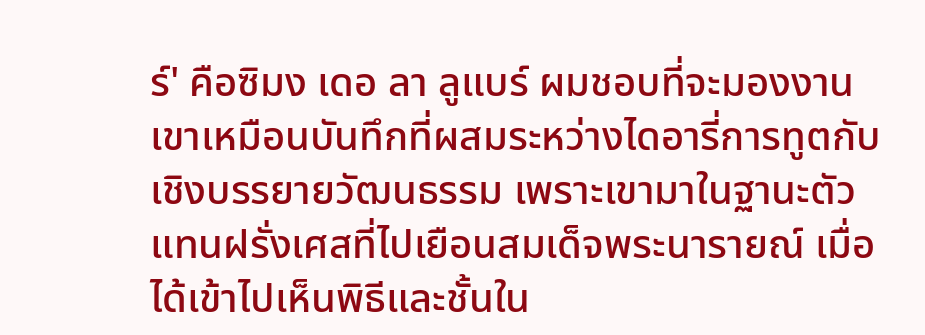ร์' คือซิมง เดอ ลา ลูแบร์ ผมชอบที่จะมองงานเขาเหมือนบันทึกที่ผสมระหว่างไดอารี่การทูตกับเชิงบรรยายวัฒนธรรม เพราะเขามาในฐานะตัวแทนฝรั่งเศสที่ไปเยือนสมเด็จพระนารายณ์ เมื่อได้เข้าไปเห็นพิธีและชั้นใน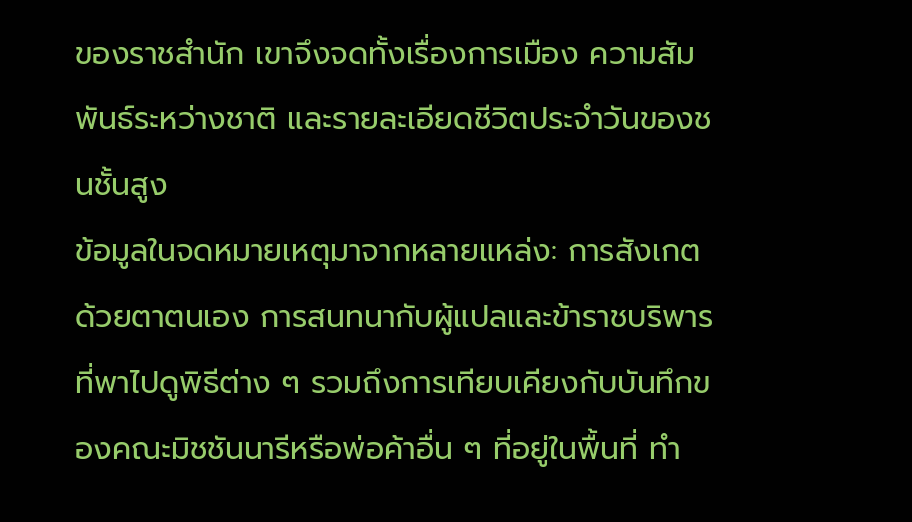ของราชสำนัก เขาจึงจดทั้งเรื่องการเมือง ความสัมพันธ์ระหว่างชาติ และรายละเอียดชีวิตประจำวันของชนชั้นสูง
ข้อมูลในจดหมายเหตุมาจากหลายแหล่ง: การสังเกตด้วยตาตนเอง การสนทนากับผู้แปลและข้าราชบริพารที่พาไปดูพิธีต่าง ๆ รวมถึงการเทียบเคียงกับบันทึกของคณะมิชชันนารีหรือพ่อค้าอื่น ๆ ที่อยู่ในพื้นที่ ทำ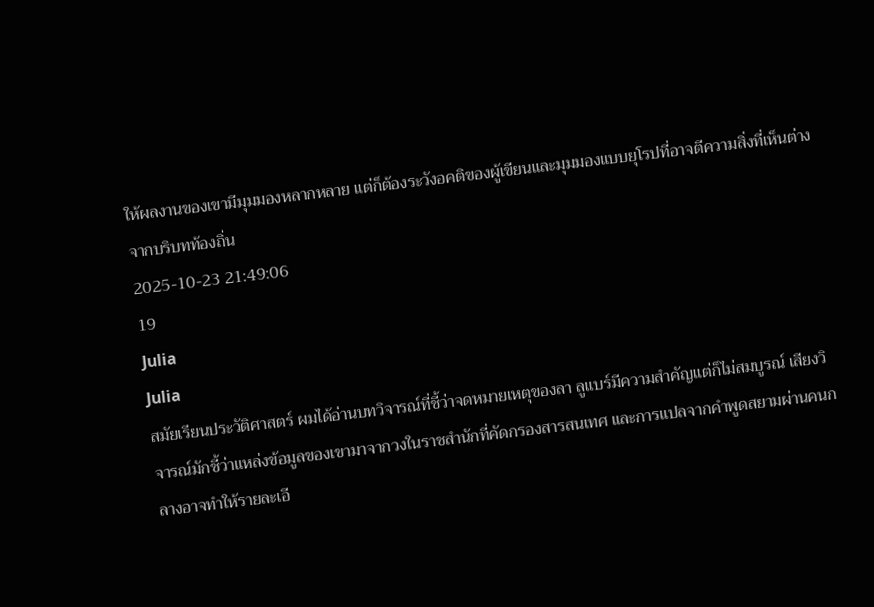ให้ผลงานของเขามีมุมมองหลากหลาย แต่ก็ต้องระวังอคติของผู้เขียนและมุมมองแบบยุโรปที่อาจตีความสิ่งที่เห็นต่างจากบริบทท้องถิ่น
2025-10-23 21:49:06
19
Julia
Julia
สมัยเรียนประวัติศาสตร์ ผมได้อ่านบทวิจารณ์ที่ชี้ว่าจดหมายเหตุของลา ลูแบร์มีความสำคัญแต่ก็ไม่สมบูรณ์ เสียงวิจารณ์มักชี้ว่าแหล่งข้อมูลของเขามาจากวงในราชสำนักที่คัดกรองสารสนเทศ และการแปลจากคำพูดสยามผ่านคนกลางอาจทำให้รายละเอี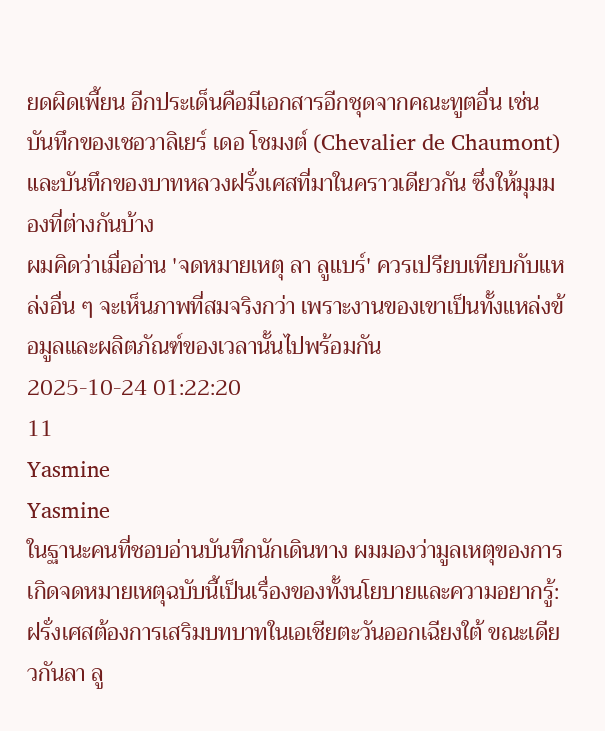ยดผิดเพี้ยน อีกประเด็นคือมีเอกสารอีกชุดจากคณะทูตอื่น เช่นบันทึกของเชอวาลิเยร์ เดอ โชมงต์ (Chevalier de Chaumont) และบันทึกของบาทหลวงฝรั่งเศสที่มาในคราวเดียวกัน ซึ่งให้มุมมองที่ต่างกันบ้าง
ผมคิดว่าเมื่ออ่าน 'จดหมายเหตุ ลา ลูแบร์' ควรเปรียบเทียบกับแหล่งอื่น ๆ จะเห็นภาพที่สมจริงกว่า เพราะงานของเขาเป็นทั้งแหล่งข้อมูลและผลิตภัณฑ์ของเวลานั้นไปพร้อมกัน
2025-10-24 01:22:20
11
Yasmine
Yasmine
ในฐานะคนที่ชอบอ่านบันทึกนักเดินทาง ผมมองว่ามูลเหตุของการเกิดจดหมายเหตุฉบับนี้เป็นเรื่องของทั้งนโยบายและความอยากรู้: ฝรั่งเศสต้องการเสริมบทบาทในเอเชียตะวันออกเฉียงใต้ ขณะเดียวกันลา ลู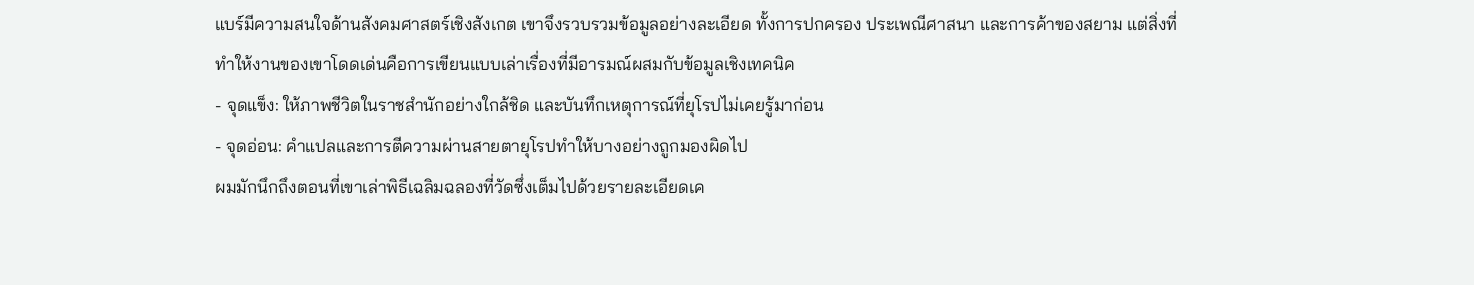แบร์มีความสนใจด้านสังคมศาสตร์เชิงสังเกต เขาจึงรวบรวมข้อมูลอย่างละเอียด ทั้งการปกครอง ประเพณีศาสนา และการค้าของสยาม แต่สิ่งที่ทำให้งานของเขาโดดเด่นคือการเขียนแบบเล่าเรื่องที่มีอารมณ์ผสมกับข้อมูลเชิงเทคนิค
- จุดแข็ง: ให้ภาพชีวิตในราชสำนักอย่างใกล้ชิด และบันทึกเหตุการณ์ที่ยุโรปไม่เคยรู้มาก่อน
- จุดอ่อน: คำแปลและการตีความผ่านสายตายุโรปทำให้บางอย่างถูกมองผิดไป
ผมมักนึกถึงตอนที่เขาเล่าพิธีเฉลิมฉลองที่วัดซึ่งเต็มไปด้วยรายละเอียดเค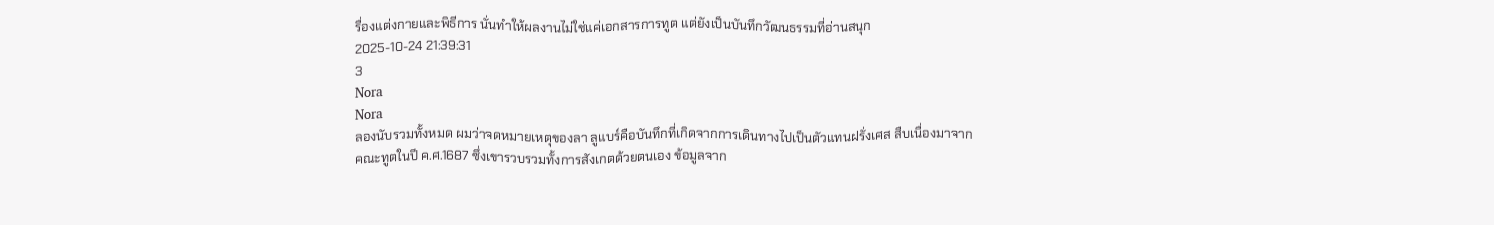รื่องแต่งกายและพิธีการ นั่นทำให้ผลงานไม่ใช่แค่เอกสารการทูต แต่ยังเป็นบันทึกวัฒนธรรมที่อ่านสนุก
2025-10-24 21:39:31
3
Nora
Nora
ลองนับรวมทั้งหมด ผมว่าจดหมายเหตุของลา ลูแบร์คือบันทึกที่เกิดจากการเดินทางไปเป็นตัวแทนฝรั่งเศส สืบเนื่องมาจากคณะทูตในปี ค.ศ.1687 ซึ่งเขารวบรวมทั้งการสังเกตด้วยตนเอง ข้อมูลจาก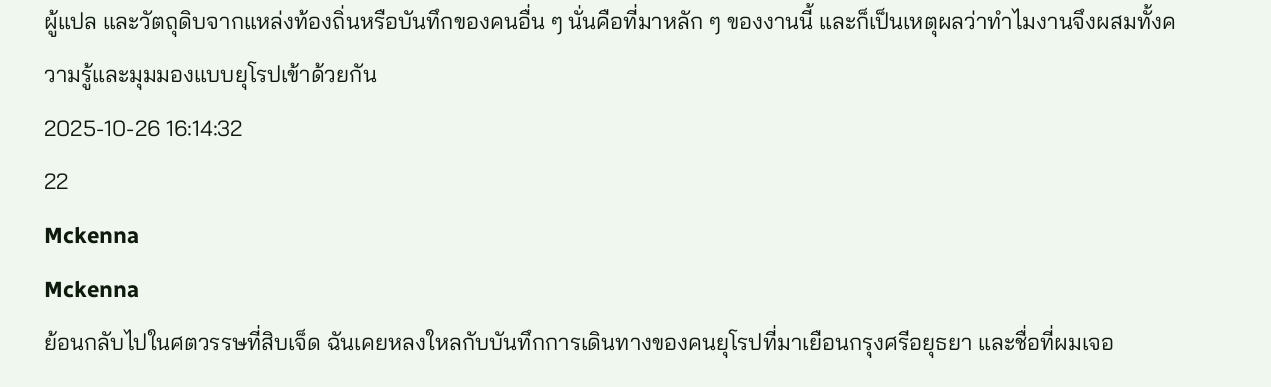ผู้แปล และวัตถุดิบจากแหล่งท้องถิ่นหรือบันทึกของคนอื่น ๆ นั่นคือที่มาหลัก ๆ ของงานนี้ และก็เป็นเหตุผลว่าทำไมงานจึงผสมทั้งความรู้และมุมมองแบบยุโรปเข้าด้วยกัน
2025-10-26 16:14:32
22
Mckenna
Mckenna
ย้อนกลับไปในศตวรรษที่สิบเจ็ด ฉันเคยหลงใหลกับบันทึกการเดินทางของคนยุโรปที่มาเยือนกรุงศรีอยุธยา และชื่อที่ผมเจอ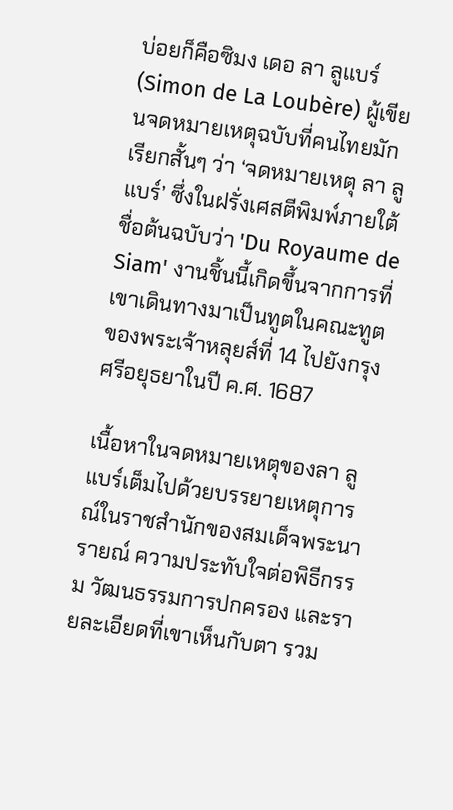บ่อยก็คือซิมง เดอ ลา ลูแบร์ (Simon de La Loubère) ผู้เขียนจดหมายเหตุฉบับที่คนไทยมักเรียกสั้นๆ ว่า ‘จดหมายเหตุ ลา ลูแบร์’ ซึ่งในฝรั่งเศสตีพิมพ์ภายใต้ชื่อต้นฉบับว่า 'Du Royaume de Siam' งานชิ้นนี้เกิดขึ้นจากการที่เขาเดินทางมาเป็นทูตในคณะทูตของพระเจ้าหลุยส์ที่ 14 ไปยังกรุงศรีอยุธยาในปี ค.ศ. 1687

เนื้อหาในจดหมายเหตุของลา ลูแบร์เต็มไปด้วยบรรยายเหตุการณ์ในราชสำนักของสมเด็จพระนารายณ์ ความประทับใจต่อพิธีกรรม วัฒนธรรมการปกครอง และรายละเอียดที่เขาเห็นกับตา รวม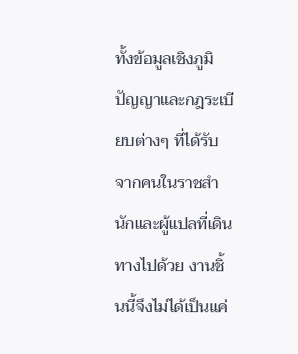ทั้งข้อมูลเชิงภูมิปัญญาและกฎระเบียบต่างๆ ที่ได้รับจากคนในราชสำนักและผู้แปลที่เดินทางไปด้วย งานชิ้นนี้จึงไม่ได้เป็นแค่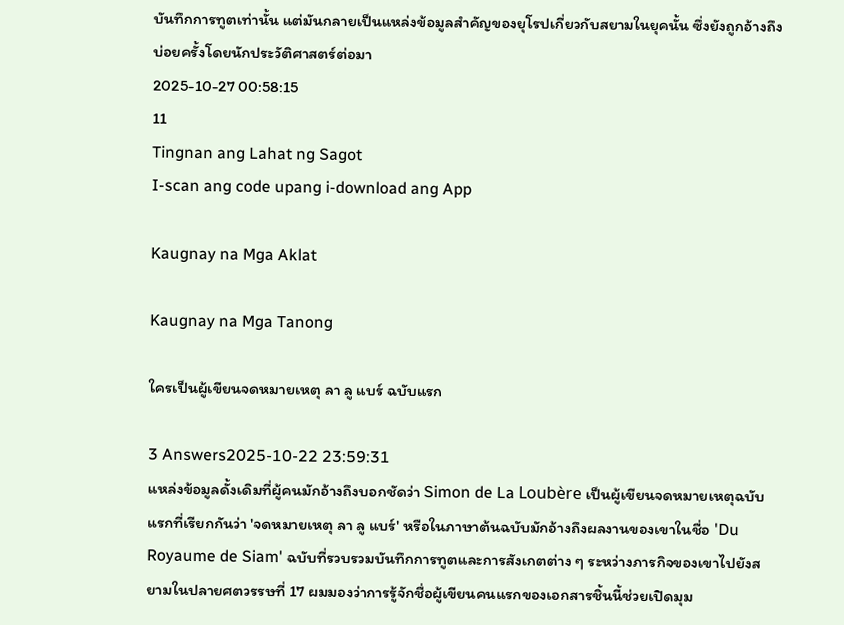บันทึกการทูตเท่านั้น แต่มันกลายเป็นแหล่งข้อมูลสำคัญของยุโรปเกี่ยวกับสยามในยุคนั้น ซึ่งยังถูกอ้างถึงบ่อยครั้งโดยนักประวัติศาสตร์ต่อมา
2025-10-27 00:58:15
11
Tingnan ang Lahat ng Sagot
I-scan ang code upang i-download ang App

Kaugnay na Mga Aklat

Kaugnay na Mga Tanong

ใครเป็นผู้เขียนจดหมายเหตุ ลา ลู แบร์ ฉบับแรก

3 Answers2025-10-22 23:59:31
แหล่งข้อมูลดั้งเดิมที่ผู้คนมักอ้างถึงบอกชัดว่า Simon de La Loubère เป็นผู้เขียนจดหมายเหตุฉบับแรกที่เรียกกันว่า 'จดหมายเหตุ ลา ลู แบร์' หรือในภาษาต้นฉบับมักอ้างถึงผลงานของเขาในชื่อ 'Du Royaume de Siam' ฉบับที่รวบรวมบันทึกการทูตและการสังเกตต่าง ๆ ระหว่างภารกิจของเขาไปยังสยามในปลายศตวรรษที่ 17 ผมมองว่าการรู้จักชื่อผู้เขียนคนแรกของเอกสารชิ้นนี้ช่วยเปิดมุม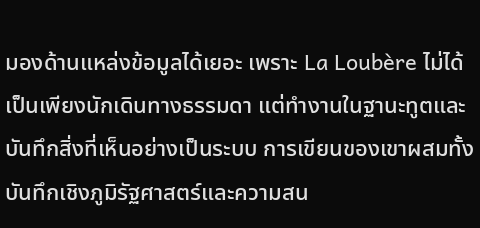มองด้านแหล่งข้อมูลได้เยอะ เพราะ La Loubère ไม่ได้เป็นเพียงนักเดินทางธรรมดา แต่ทำงานในฐานะทูตและบันทึกสิ่งที่เห็นอย่างเป็นระบบ การเขียนของเขาผสมทั้งบันทึกเชิงภูมิรัฐศาสตร์และความสน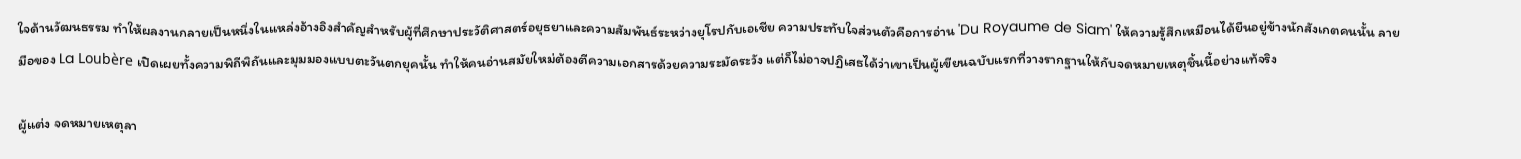ใจด้านวัฒนธรรม ทำให้ผลงานกลายเป็นหนึ่งในแหล่งอ้างอิงสำคัญสำหรับผู้ที่ศึกษาประวัติศาสตร์อยุธยาและความสัมพันธ์ระหว่างยุโรปกับเอเชีย ความประทับใจส่วนตัวคือการอ่าน 'Du Royaume de Siam' ให้ความรู้สึกเหมือนได้ยืนอยู่ข้างนักสังเกตคนนั้น ลายมือของ La Loubère เปิดเผยทั้งความพิถีพิถันและมุมมองแบบตะวันตกยุคนั้น ทำให้คนอ่านสมัยใหม่ต้องตีความเอกสารด้วยความระมัดระวัง แต่ก็ไม่อาจปฏิเสธได้ว่าเขาเป็นผู้เขียนฉบับแรกที่วางรากฐานให้กับจดหมายเหตุชิ้นนี้อย่างแท้จริง

ผู้แต่ง จดหมายเหตุลา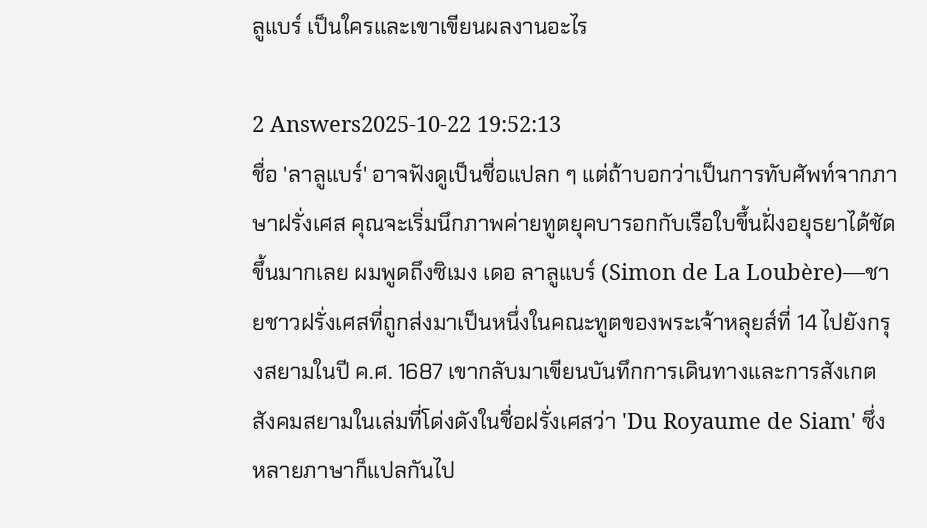ลูแบร์ เป็นใครและเขาเขียนผลงานอะไร

2 Answers2025-10-22 19:52:13
ชื่อ 'ลาลูแบร์' อาจฟังดูเป็นชื่อแปลก ๆ แต่ถ้าบอกว่าเป็นการทับศัพท์จากภาษาฝรั่งเศส คุณจะเริ่มนึกภาพค่ายทูตยุคบารอกกับเรือใบขึ้นฝั่งอยุธยาได้ชัดขึ้นมากเลย ผมพูดถึงซิเมง เดอ ลาลูแบร์ (Simon de La Loubère)—ชายชาวฝรั่งเศสที่ถูกส่งมาเป็นหนึ่งในคณะทูตของพระเจ้าหลุยส์ที่ 14 ไปยังกรุงสยามในปี ค.ศ. 1687 เขากลับมาเขียนบันทึกการเดินทางและการสังเกตสังคมสยามในเล่มที่โด่งดังในชื่อฝรั่งเศสว่า 'Du Royaume de Siam' ซึ่งหลายภาษาก็แปลกันไป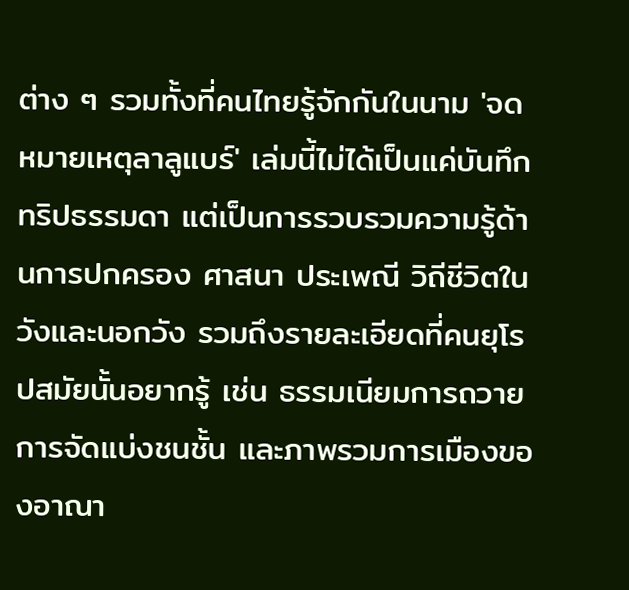ต่าง ๆ รวมทั้งที่คนไทยรู้จักกันในนาม 'จดหมายเหตุลาลูแบร์' เล่มนี้ไม่ได้เป็นแค่บันทึกทริปธรรมดา แต่เป็นการรวบรวมความรู้ด้านการปกครอง ศาสนา ประเพณี วิถีชีวิตในวังและนอกวัง รวมถึงรายละเอียดที่คนยุโรปสมัยนั้นอยากรู้ เช่น ธรรมเนียมการถวาย การจัดแบ่งชนชั้น และภาพรวมการเมืองของอาณา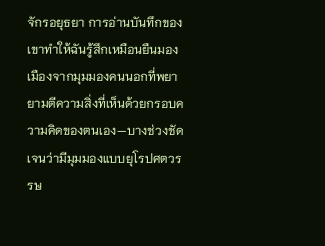จักรอยุธยา การอ่านบันทึกของเขาทำให้ฉันรู้สึกเหมือนยืนมองเมืองจากมุมมองคนนอกที่พยายามตีความสิ่งที่เห็นด้วยกรอบความคิดของตนเอง—บางช่วงชัดเจนว่ามีมุมมองแบบยุโรปศตวรรษ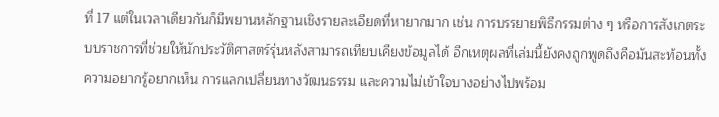ที่ 17 แต่ในเวลาเดียวกันก็มีพยานหลักฐานเชิงรายละเอียดที่หายากมาก เช่น การบรรยายพิธีกรรมต่าง ๆ หรือการสังเกตระบบราชการที่ช่วยให้นักประวัติศาสตร์รุ่นหลังสามารถเทียบเคียงข้อมูลได้ อีกเหตุผลที่เล่มนี้ยังคงถูกพูดถึงคือมันสะท้อนทั้งความอยากรู้อยากเห็น การแลกเปลี่ยนทางวัฒนธรรม และความไม่เข้าใจบางอย่างไปพร้อม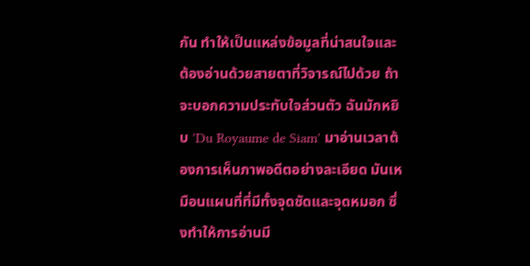กัน ทำให้เป็นแหล่งข้อมูลที่น่าสนใจและต้องอ่านด้วยสายตาที่วิจารณ์ไปด้วย ถ้าจะบอกความประทับใจส่วนตัว ฉันมักหยิบ 'Du Royaume de Siam' มาอ่านเวลาต้องการเห็นภาพอดีตอย่างละเอียด มันเหมือนแผนที่ที่มีทั้งจุดชัดและจุดหมอก ซึ่งทำให้การอ่านมี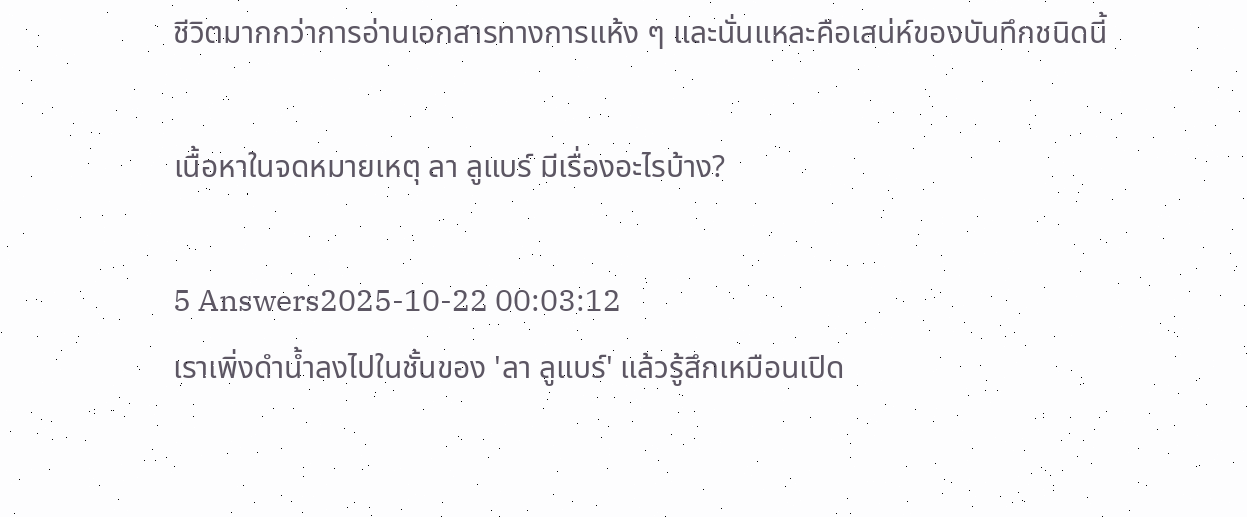ชีวิตมากกว่าการอ่านเอกสารทางการแห้ง ๆ และนั่นแหละคือเสน่ห์ของบันทึกชนิดนี้

เนื้อหาในจดหมายเหตุ ลา ลูแบร์ มีเรื่องอะไรบ้าง?

5 Answers2025-10-22 00:03:12
เราเพิ่งดำน้ำลงไปในชั้นของ 'ลา ลูแบร์' แล้วรู้สึกเหมือนเปิด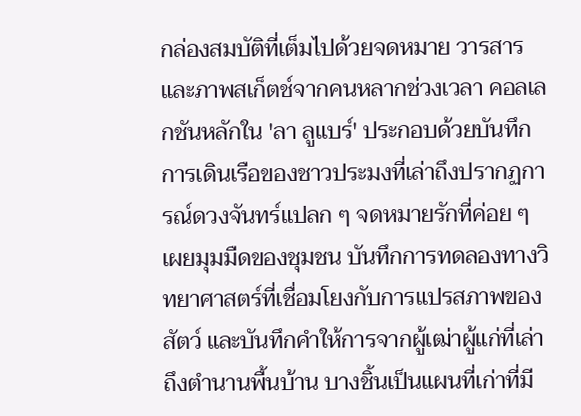กล่องสมบัติที่เต็มไปด้วยจดหมาย วารสาร และภาพสเก็ตช์จากคนหลากช่วงเวลา คอลเลกชันหลักใน 'ลา ลูแบร์' ประกอบด้วยบันทึกการเดินเรือของชาวประมงที่เล่าถึงปรากฏการณ์ดวงจันทร์แปลก ๆ จดหมายรักที่ค่อย ๆ เผยมุมมืดของชุมชน บันทึกการทดลองทางวิทยาศาสตร์ที่เชื่อมโยงกับการแปรสภาพของสัตว์ และบันทึกคำให้การจากผู้เฒ่าผู้แก่ที่เล่าถึงตำนานพื้นบ้าน บางชิ้นเป็นแผนที่เก่าที่มี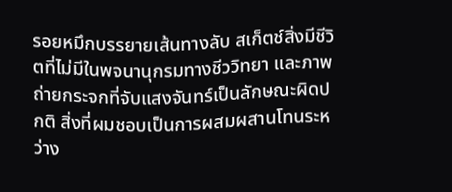รอยหมึกบรรยายเส้นทางลับ สเก็ตช์สิ่งมีชีวิตที่ไม่มีในพจนานุกรมทางชีววิทยา และภาพถ่ายกระจกที่จับแสงจันทร์เป็นลักษณะผิดปกติ สิ่งที่ผมชอบเป็นการผสมผสานโทนระหว่าง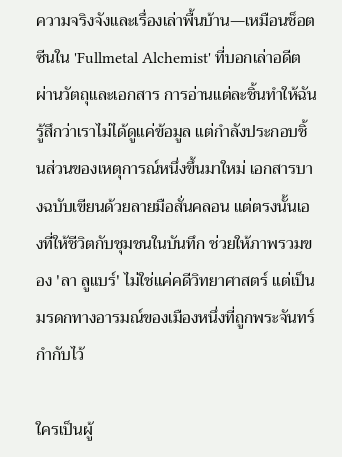ความจริงจังและเรื่องเล่าพื้นบ้าน—เหมือนช็อตซีนใน 'Fullmetal Alchemist' ที่บอกเล่าอดีตผ่านวัตถุและเอกสาร การอ่านแต่ละชิ้นทำให้ฉันรู้สึกว่าเราไม่ได้ดูแค่ข้อมูล แต่กำลังประกอบชิ้นส่วนของเหตุการณ์หนึ่งขึ้นมาใหม่ เอกสารบางฉบับเขียนด้วยลายมือสั่นคลอน แต่ตรงนั้นเองที่ให้ชีวิตกับชุมชนในบันทึก ช่วยให้ภาพรวมของ 'ลา ลูแบร์' ไม่ใช่แค่คดีวิทยาศาสตร์ แต่เป็นมรดกทางอารมณ์ของเมืองหนึ่งที่ถูกพระจันทร์กำกับไว้

ใครเป็นผู้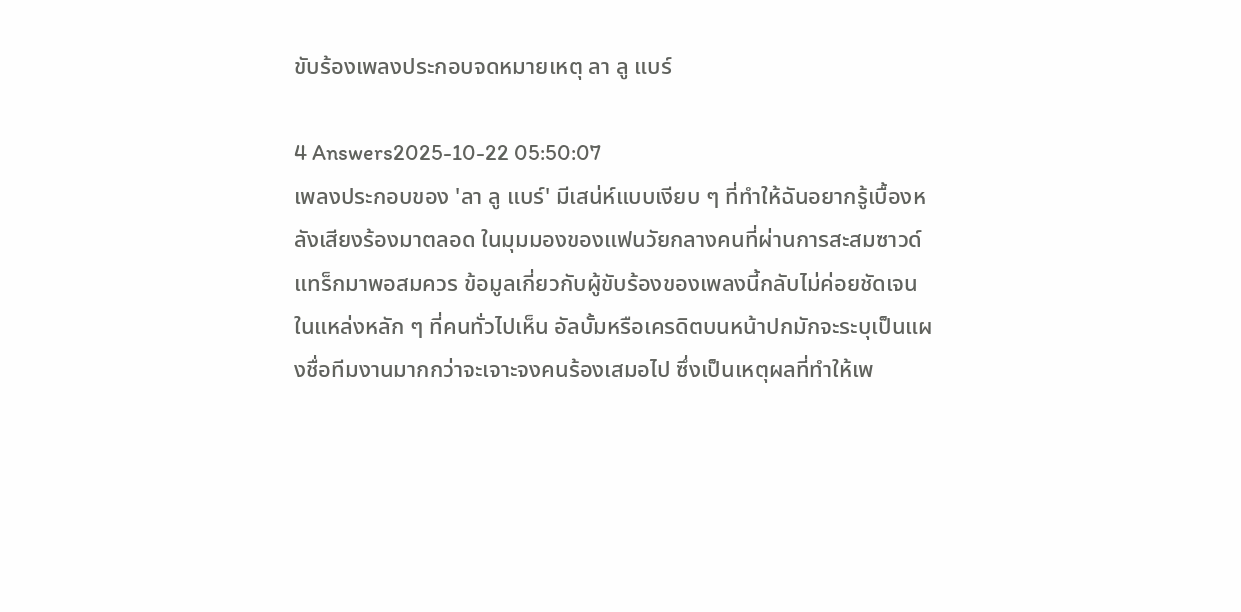ขับร้องเพลงประกอบจดหมายเหตุ ลา ลู แบร์

4 Answers2025-10-22 05:50:07
เพลงประกอบของ 'ลา ลู แบร์' มีเสน่ห์แบบเงียบ ๆ ที่ทำให้ฉันอยากรู้เบื้องหลังเสียงร้องมาตลอด ในมุมมองของแฟนวัยกลางคนที่ผ่านการสะสมซาวด์แทร็กมาพอสมควร ข้อมูลเกี่ยวกับผู้ขับร้องของเพลงนี้กลับไม่ค่อยชัดเจนในแหล่งหลัก ๆ ที่คนทั่วไปเห็น อัลบั้มหรือเครดิตบนหน้าปกมักจะระบุเป็นแผงชื่อทีมงานมากกว่าจะเจาะจงคนร้องเสมอไป ซึ่งเป็นเหตุผลที่ทำให้เพ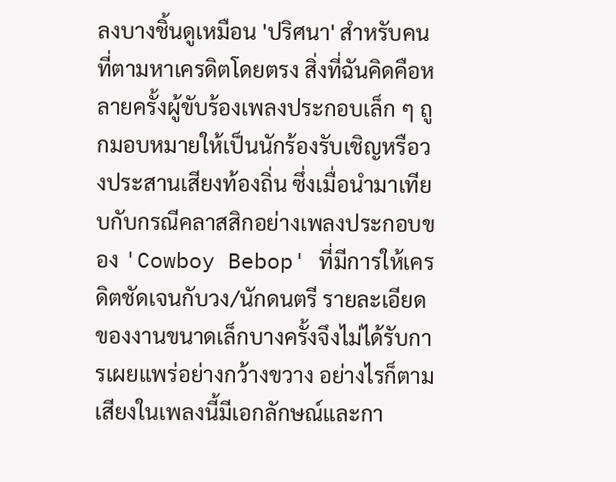ลงบางชิ้นดูเหมือน 'ปริศนา' สำหรับคนที่ตามหาเครดิตโดยตรง สิ่งที่ฉันคิดคือหลายครั้งผู้ขับร้องเพลงประกอบเล็ก ๆ ถูกมอบหมายให้เป็นนักร้องรับเชิญหรือวงประสานเสียงท้องถิ่น ซึ่งเมื่อนำมาเทียบกับกรณีคลาสสิกอย่างเพลงประกอบของ 'Cowboy Bebop' ที่มีการให้เครดิตชัดเจนกับวง/นักดนตรี รายละเอียดของงานขนาดเล็กบางครั้งจึงไม่ได้รับการเผยแพร่อย่างกว้างขวาง อย่างไรก็ตาม เสียงในเพลงนี้มีเอกลักษณ์และกา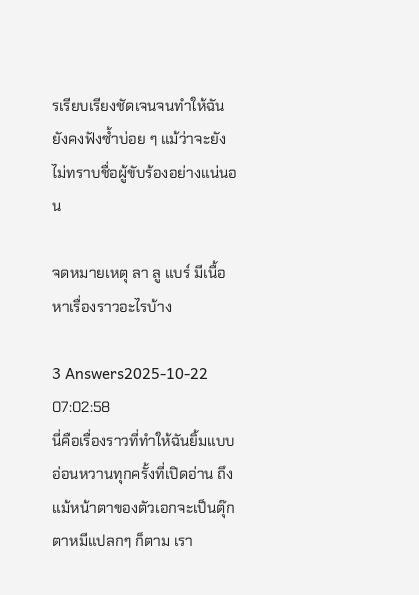รเรียบเรียงชัดเจนจนทำให้ฉันยังคงฟังซ้ำบ่อย ๆ แม้ว่าจะยังไม่ทราบชื่อผู้ขับร้องอย่างแน่นอน

จดหมายเหตุ ลา ลู แบร์ มีเนื้อหาเรื่องราวอะไรบ้าง

3 Answers2025-10-22 07:02:58
นี่คือเรื่องราวที่ทำให้ฉันยิ้มแบบอ่อนหวานทุกครั้งที่เปิดอ่าน ถึงแม้หน้าตาของตัวเอกจะเป็นตุ๊กตาหมีแปลกๆ ก็ตาม เรา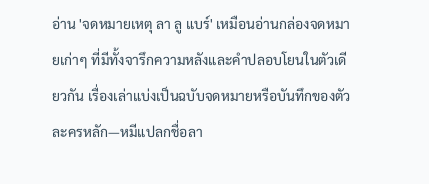อ่าน 'จดหมายเหตุ ลา ลู แบร์' เหมือนอ่านกล่องจดหมายเก่าๆ ที่มีทั้งจารึกความหลังและคำปลอบโยนในตัวเดียวกัน เรื่องเล่าแบ่งเป็นฉบับจดหมายหรือบันทึกของตัวละครหลัก—หมีแปลกชื่อลา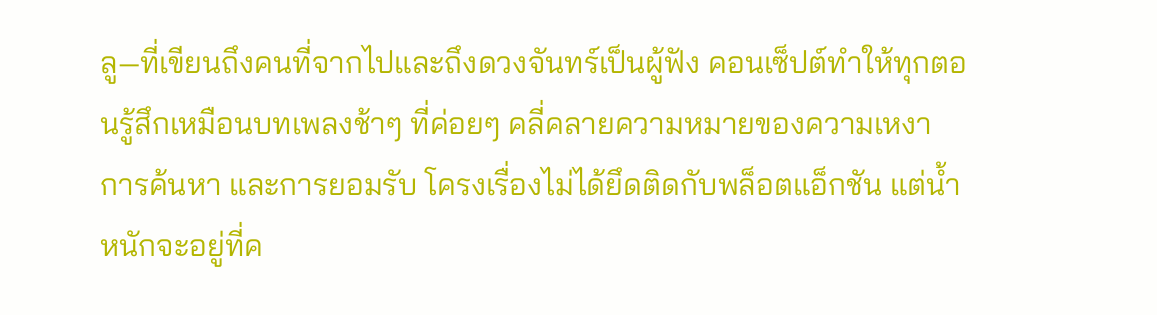ลู—ที่เขียนถึงคนที่จากไปและถึงดวงจันทร์เป็นผู้ฟัง คอนเซ็ปต์ทำให้ทุกตอนรู้สึกเหมือนบทเพลงช้าๆ ที่ค่อยๆ คลี่คลายความหมายของความเหงา การค้นหา และการยอมรับ โครงเรื่องไม่ได้ยึดติดกับพล็อตแอ็กชัน แต่น้ำหนักจะอยู่ที่ค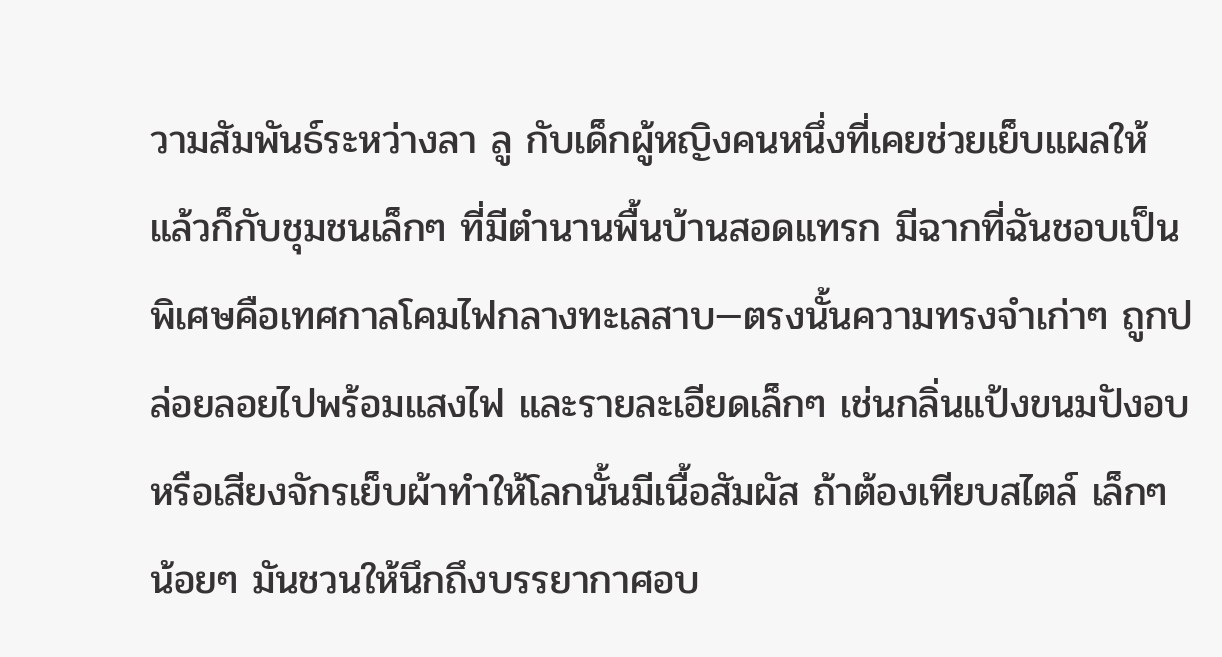วามสัมพันธ์ระหว่างลา ลู กับเด็กผู้หญิงคนหนึ่งที่เคยช่วยเย็บแผลให้ แล้วก็กับชุมชนเล็กๆ ที่มีตำนานพื้นบ้านสอดแทรก มีฉากที่ฉันชอบเป็นพิเศษคือเทศกาลโคมไฟกลางทะเลสาบ—ตรงนั้นความทรงจำเก่าๆ ถูกปล่อยลอยไปพร้อมแสงไฟ และรายละเอียดเล็กๆ เช่นกลิ่นแป้งขนมปังอบหรือเสียงจักรเย็บผ้าทำให้โลกนั้นมีเนื้อสัมผัส ถ้าต้องเทียบสไตล์ เล็กๆ น้อยๆ มันชวนให้นึกถึงบรรยากาศอบ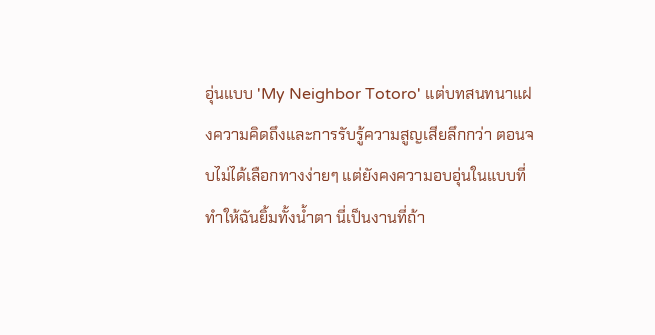อุ่นแบบ 'My Neighbor Totoro' แต่บทสนทนาแฝงความคิดถึงและการรับรู้ความสูญเสียลึกกว่า ตอนจบไม่ได้เลือกทางง่ายๆ แต่ยังคงความอบอุ่นในแบบที่ทำให้ฉันยิ้มทั้งน้ำตา นี่เป็นงานที่ถ้า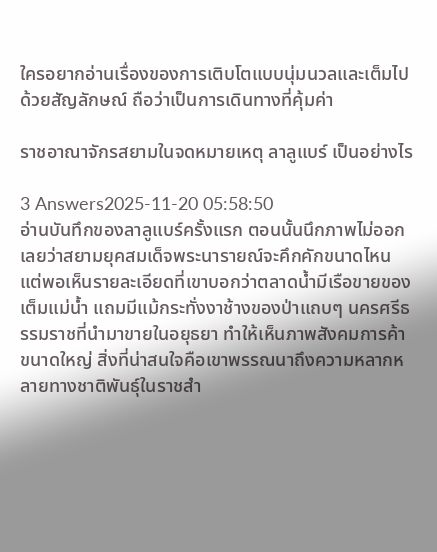ใครอยากอ่านเรื่องของการเติบโตแบบนุ่มนวลและเต็มไปด้วยสัญลักษณ์ ถือว่าเป็นการเดินทางที่คุ้มค่า

ราชอาณาจักรสยามในจดหมายเหตุ ลาลูแบร์ เป็นอย่างไร

3 Answers2025-11-20 05:58:50
อ่านบันทึกของลาลูแบร์ครั้งแรก ตอนนั้นนึกภาพไม่ออกเลยว่าสยามยุคสมเด็จพระนารายณ์จะคึกคักขนาดไหน แต่พอเห็นรายละเอียดที่เขาบอกว่าตลาดน้ำมีเรือขายของเต็มแม่น้ำ แถมมีแม้กระทั่งงาช้างของป่าแถบๆ นครศรีธรรมราชที่นำมาขายในอยุธยา ทำให้เห็นภาพสังคมการค้าขนาดใหญ่ สิ่งที่น่าสนใจคือเขาพรรณนาถึงความหลากหลายทางชาติพันธุ์ในราชสำ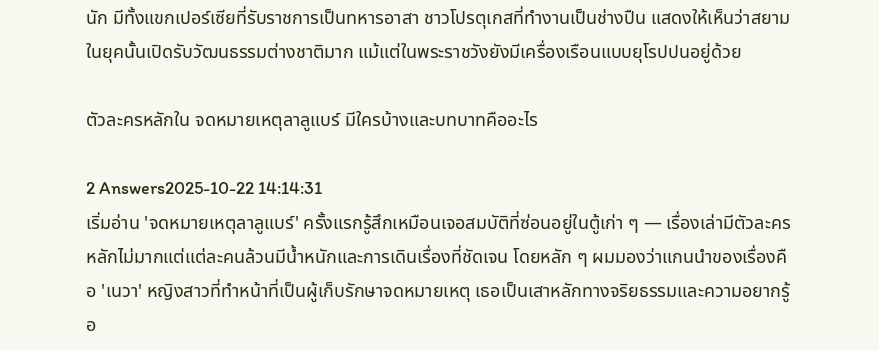นัก มีทั้งแขกเปอร์เซียที่รับราชการเป็นทหารอาสา ชาวโปรตุเกสที่ทำงานเป็นช่างปืน แสดงให้เห็นว่าสยามในยุคนั้นเปิดรับวัฒนธรรมต่างชาติมาก แม้แต่ในพระราชวังยังมีเครื่องเรือนแบบยุโรปปนอยู่ด้วย

ตัวละครหลักใน จดหมายเหตุลาลูแบร์ มีใครบ้างและบทบาทคืออะไร

2 Answers2025-10-22 14:14:31
เริ่มอ่าน 'จดหมายเหตุลาลูแบร์' ครั้งแรกรู้สึกเหมือนเจอสมบัติที่ซ่อนอยู่ในตู้เก่า ๆ — เรื่องเล่ามีตัวละครหลักไม่มากแต่แต่ละคนล้วนมีน้ำหนักและการเดินเรื่องที่ชัดเจน โดยหลัก ๆ ผมมองว่าแกนนำของเรื่องคือ 'เนวา' หญิงสาวที่ทำหน้าที่เป็นผู้เก็บรักษาจดหมายเหตุ เธอเป็นเสาหลักทางจริยธรรมและความอยากรู้อ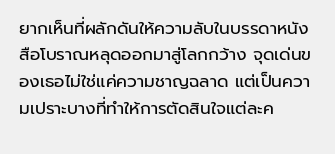ยากเห็นที่ผลักดันให้ความลับในบรรดาหนังสือโบราณหลุดออกมาสู่โลกกว้าง จุดเด่นของเธอไม่ใช่แค่ความชาญฉลาด แต่เป็นความเปราะบางที่ทำให้การตัดสินใจแต่ละค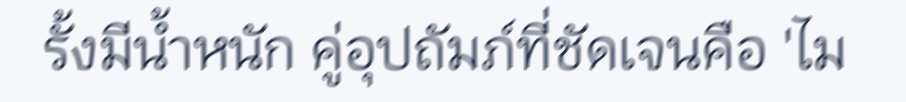รั้งมีน้ำหนัก คู่อุปถัมภ์ที่ชัดเจนคือ 'ไม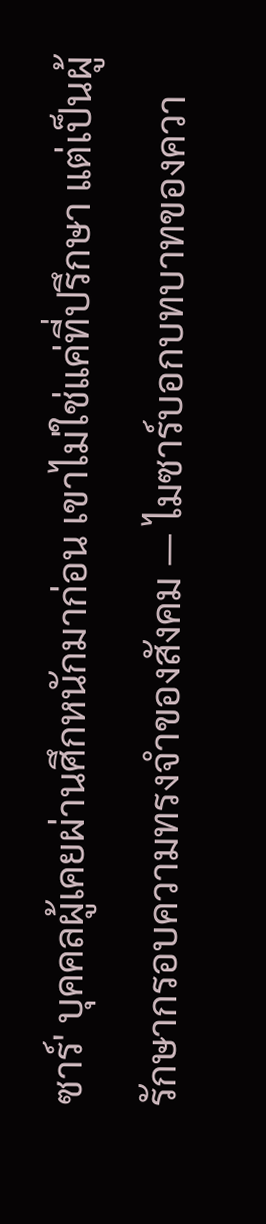ซาร์' บุคคลผู้เคยผ่านศึกหนักมาก่อน เขาไม่ใช่แค่ที่ปรึกษา แต่เป็นผู้รักษากรอบความทรงจำของสังคม — ไมซาร์บอกบทบาทของควา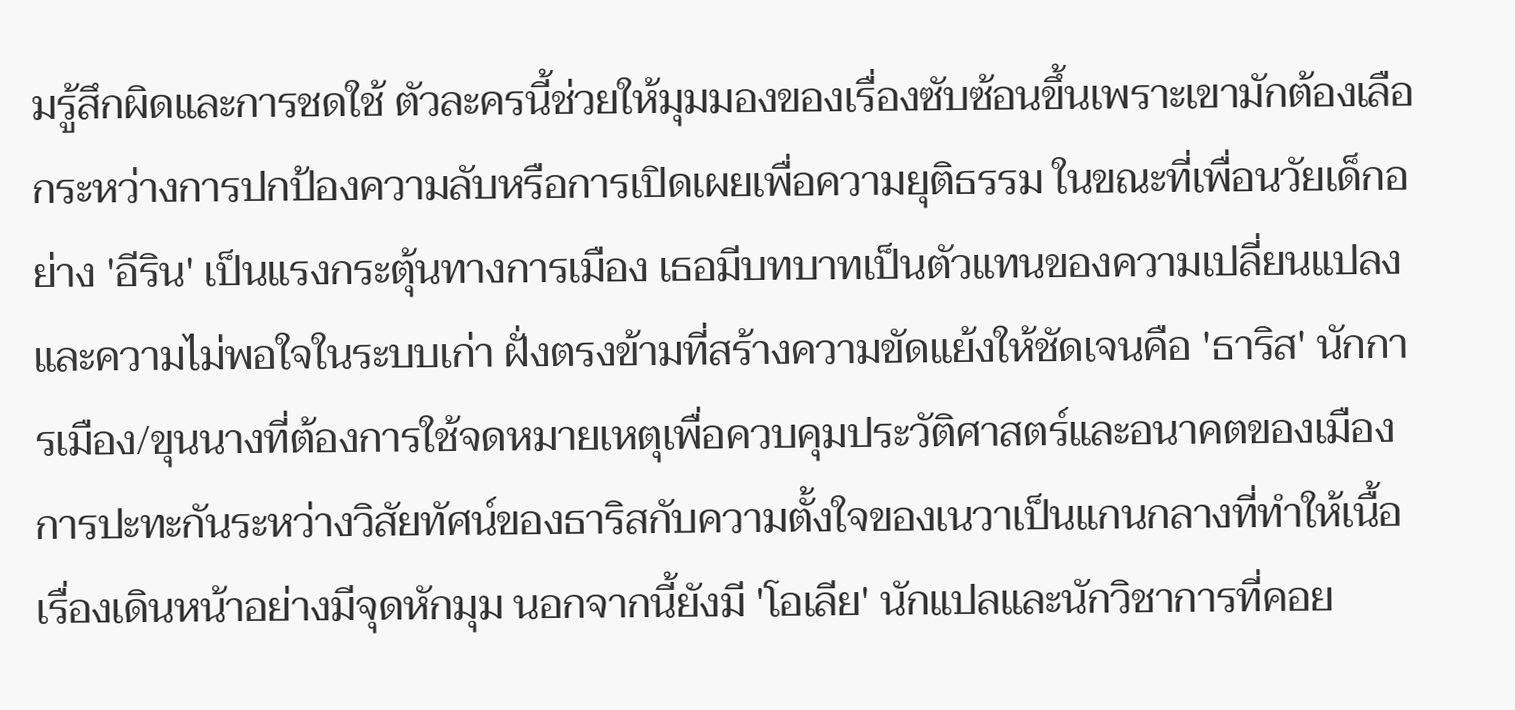มรู้สึกผิดและการชดใช้ ตัวละครนี้ช่วยให้มุมมองของเรื่องซับซ้อนขึ้นเพราะเขามักต้องเลือกระหว่างการปกป้องความลับหรือการเปิดเผยเพื่อความยุติธรรม ในขณะที่เพื่อนวัยเด็กอย่าง 'อีริน' เป็นแรงกระตุ้นทางการเมือง เธอมีบทบาทเป็นตัวแทนของความเปลี่ยนแปลงและความไม่พอใจในระบบเก่า ฝั่งตรงข้ามที่สร้างความขัดแย้งให้ชัดเจนคือ 'ธาริส' นักการเมือง/ขุนนางที่ต้องการใช้จดหมายเหตุเพื่อควบคุมประวัติศาสตร์และอนาคตของเมือง การปะทะกันระหว่างวิสัยทัศน์ของธาริสกับความตั้งใจของเนวาเป็นแกนกลางที่ทำให้เนื้อเรื่องเดินหน้าอย่างมีจุดหักมุม นอกจากนี้ยังมี 'โอเลีย' นักแปลและนักวิชาการที่คอย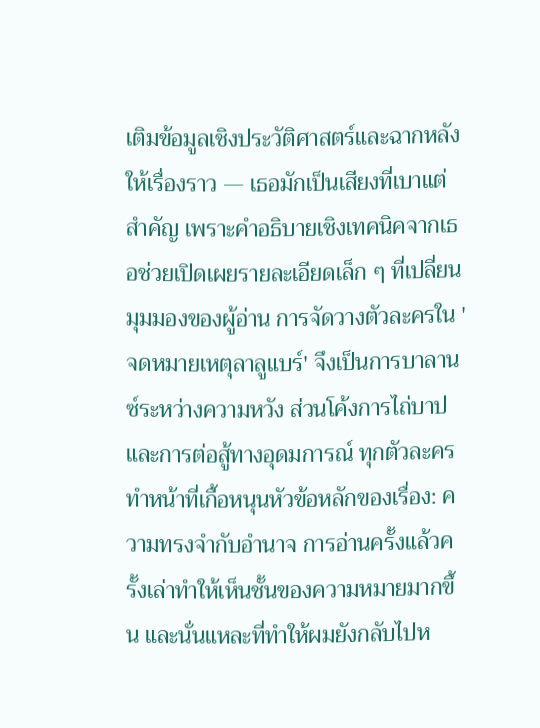เติมข้อมูลเชิงประวัติศาสตร์และฉากหลังให้เรื่องราว — เธอมักเป็นเสียงที่เบาแต่สำคัญ เพราะคำอธิบายเชิงเทคนิคจากเธอช่วยเปิดเผยรายละเอียดเล็ก ๆ ที่เปลี่ยนมุมมองของผู้อ่าน การจัดวางตัวละครใน 'จดหมายเหตุลาลูแบร์' จึงเป็นการบาลานซ์ระหว่างความหวัง ส่วนโค้งการไถ่บาป และการต่อสู้ทางอุดมการณ์ ทุกตัวละครทำหน้าที่เกื้อหนุนหัวข้อหลักของเรื่อง: ความทรงจำกับอำนาจ การอ่านครั้งแล้วครั้งเล่าทำให้เห็นชั้นของความหมายมากขึ้น และนั่นแหละที่ทำให้ผมยังกลับไปห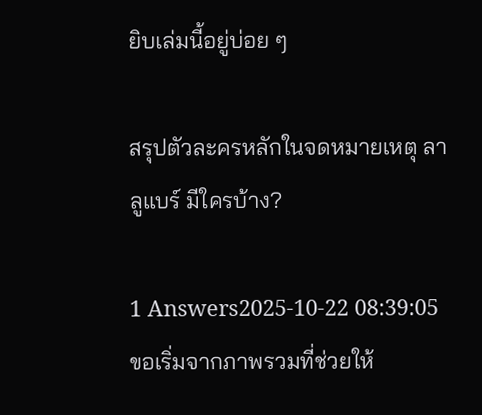ยิบเล่มนี้อยู่บ่อย ๆ

สรุปตัวละครหลักในจดหมายเหตุ ลา ลูแบร์ มีใครบ้าง?

1 Answers2025-10-22 08:39:05
ขอเริ่มจากภาพรวมที่ช่วยให้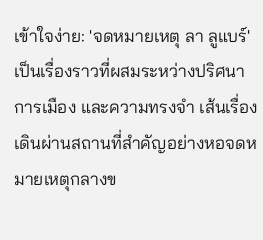เข้าใจง่าย: 'จดหมายเหตุ ลา ลูแบร์' เป็นเรื่องราวที่ผสมระหว่างปริศนา การเมือง และความทรงจำ เส้นเรื่องเดินผ่านสถานที่สำคัญอย่างหอจดหมายเหตุกลางข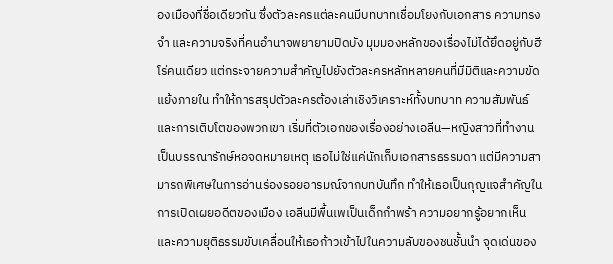องเมืองที่ชื่อเดียวกัน ซึ่งตัวละครแต่ละคนมีบทบาทเชื่อมโยงกับเอกสาร ความทรงจำ และความจริงที่คนอำนาจพยายามปิดบัง มุมมองหลักของเรื่องไม่ได้ยึดอยู่กับฮีโร่คนเดียว แต่กระจายความสำคัญไปยังตัวละครหลักหลายคนที่มีมิติและความขัดแย้งภายใน ทำให้การสรุปตัวละครต้องเล่าเชิงวิเคราะห์ทั้งบทบาท ความสัมพันธ์ และการเติบโตของพวกเขา เริ่มที่ตัวเอกของเรื่องอย่างเอลีน—หญิงสาวที่ทำงานเป็นบรรณารักษ์หอจดหมายเหตุ เธอไม่ใช่แค่นักเก็บเอกสารธรรมดา แต่มีความสามารถพิเศษในการอ่านร่องรอยอารมณ์จากบทบันทึก ทำให้เธอเป็นกุญแจสำคัญในการเปิดเผยอดีตของเมือง เอลีนมีพื้นเพเป็นเด็กกำพร้า ความอยากรู้อยากเห็นและความยุติธรรมขับเคลื่อนให้เธอก้าวเข้าไปในความลับของชนชั้นนำ จุดเด่นของ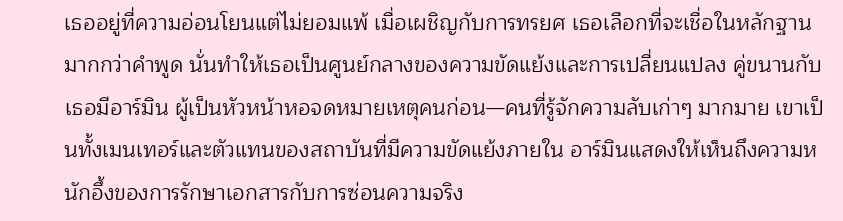เธออยู่ที่ความอ่อนโยนแต่ไม่ยอมแพ้ เมื่อเผชิญกับการทรยศ เธอเลือกที่จะเชื่อในหลักฐานมากกว่าคำพูด นั่นทำให้เธอเป็นศูนย์กลางของความขัดแย้งและการเปลี่ยนแปลง คู่ขนานกับเธอมีอาร์มิน ผู้เป็นหัวหน้าหอจดหมายเหตุคนก่อน—คนที่รู้จักความลับเก่าๆ มากมาย เขาเป็นทั้งเมนเทอร์และตัวแทนของสถาบันที่มีความขัดแย้งภายใน อาร์มินแสดงให้เห็นถึงความหนักอึ้งของการรักษาเอกสารกับการซ่อนความจริง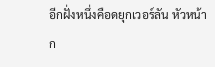อีกฝั่งหนึ่งคือดยุกเวอร์ลัน หัวหน้าก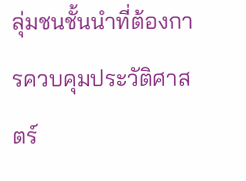ลุ่มชนชั้นนำที่ต้องการควบคุมประวัติศาสตร์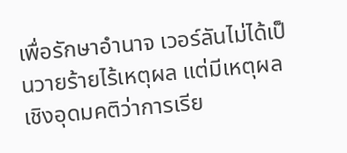เพื่อรักษาอำนาจ เวอร์ลันไม่ได้เป็นวายร้ายไร้เหตุผล แต่มีเหตุผลเชิงอุดมคติว่าการเรีย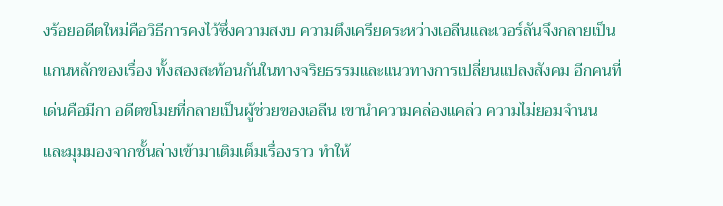งร้อยอดีตใหม่คือวิธีการคงไว้ซึ่งความสงบ ความตึงเครียดระหว่างเอลีนและเวอร์ลันจึงกลายเป็นแกนหลักของเรื่อง ทั้งสองสะท้อนกันในทางจริยธรรมและแนวทางการเปลี่ยนแปลงสังคม อีกคนที่เด่นคือมีกา อดีตขโมยที่กลายเป็นผู้ช่วยของเอลีน เขานำความคล่องแคล่ว ความไม่ยอมจำนน และมุมมองจากชั้นล่างเข้ามาเติมเต็มเรื่องราว ทำให้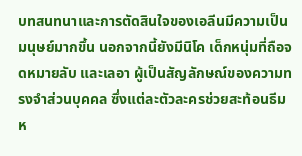บทสนทนาและการตัดสินใจของเอลีนมีความเป็นมนุษย์มากขึ้น นอกจากนี้ยังมีนิโค เด็กหนุ่มที่ถือจดหมายลับ และเลอา ผู้เป็นสัญลักษณ์ของความทรงจำส่วนบุคคล ซึ่งแต่ละตัวละครช่วยสะท้อนธีมห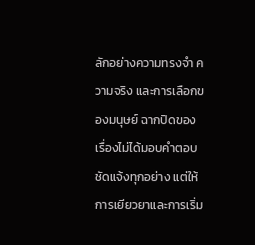ลักอย่างความทรงจำ ความจริง และการเลือกของมนุษย์ ฉากปิดของเรื่องไม่ได้มอบคำตอบชัดแจ้งทุกอย่าง แต่ให้การเยียวยาและการเริ่ม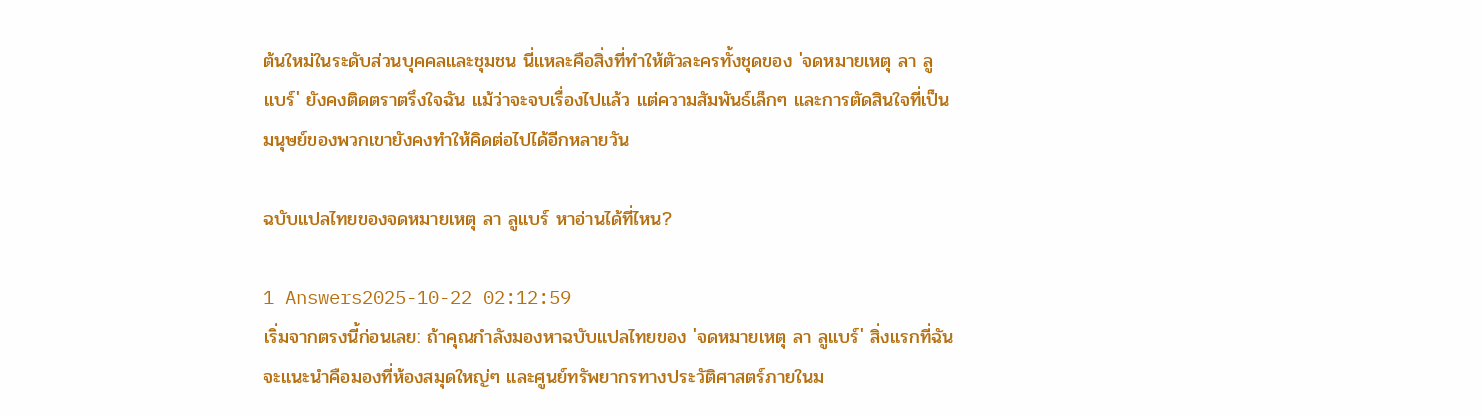ต้นใหม่ในระดับส่วนบุคคลและชุมชน นี่แหละคือสิ่งที่ทำให้ตัวละครทั้งชุดของ 'จดหมายเหตุ ลา ลูแบร์' ยังคงติดตราตรึงใจฉัน แม้ว่าจะจบเรื่องไปแล้ว แต่ความสัมพันธ์เล็กๆ และการตัดสินใจที่เป็นมนุษย์ของพวกเขายังคงทำให้คิดต่อไปได้อีกหลายวัน

ฉบับแปลไทยของจดหมายเหตุ ลา ลูแบร์ หาอ่านได้ที่ไหน?

1 Answers2025-10-22 02:12:59
เริ่มจากตรงนี้ก่อนเลย: ถ้าคุณกำลังมองหาฉบับแปลไทยของ 'จดหมายเหตุ ลา ลูแบร์' สิ่งแรกที่ฉันจะแนะนำคือมองที่ห้องสมุดใหญ่ๆ และศูนย์ทรัพยากรทางประวัติศาสตร์ภายในม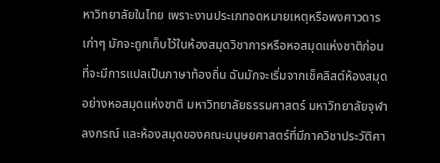หาวิทยาลัยในไทย เพราะงานประเภทจดหมายเหตุหรือพงศาวดารเก่าๆ มักจะถูกเก็บไว้ในห้องสมุดวิชาการหรือหอสมุดแห่งชาติก่อนที่จะมีการแปลเป็นภาษาท้องถิ่น ฉันมักจะเริ่มจากเช็คลิสต์ห้องสมุดอย่างหอสมุดแห่งชาติ มหาวิทยาลัยธรรมศาสตร์ มหาวิทยาลัยจุฬาลงกรณ์ และห้องสมุดของคณะมนุษยศาสตร์ที่มีภาควิชาประวัติศา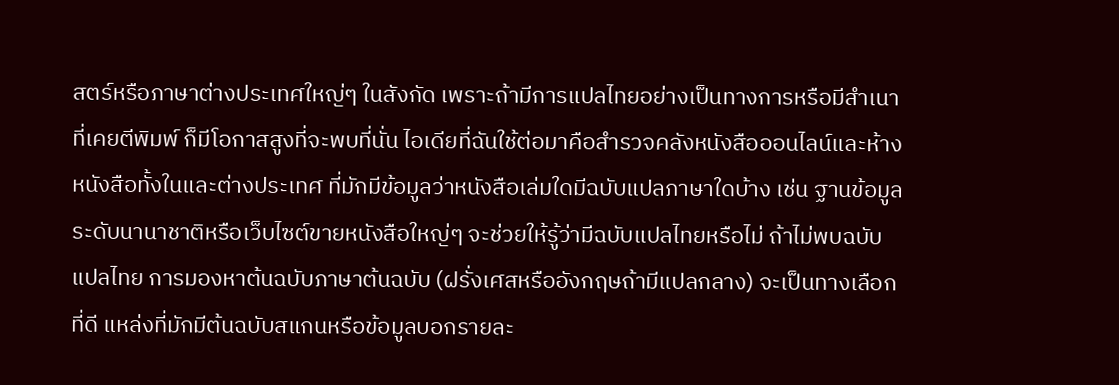สตร์หรือภาษาต่างประเทศใหญ่ๆ ในสังกัด เพราะถ้ามีการแปลไทยอย่างเป็นทางการหรือมีสำเนาที่เคยตีพิมพ์ ก็มีโอกาสสูงที่จะพบที่นั่น ไอเดียที่ฉันใช้ต่อมาคือสำรวจคลังหนังสือออนไลน์และห้างหนังสือทั้งในและต่างประเทศ ที่มักมีข้อมูลว่าหนังสือเล่มใดมีฉบับแปลภาษาใดบ้าง เช่น ฐานข้อมูลระดับนานาชาติหรือเว็บไซต์ขายหนังสือใหญ่ๆ จะช่วยให้รู้ว่ามีฉบับแปลไทยหรือไม่ ถ้าไม่พบฉบับแปลไทย การมองหาต้นฉบับภาษาต้นฉบับ (ฝรั่งเศสหรืออังกฤษถ้ามีแปลกลาง) จะเป็นทางเลือกที่ดี แหล่งที่มักมีต้นฉบับสแกนหรือข้อมูลบอกรายละ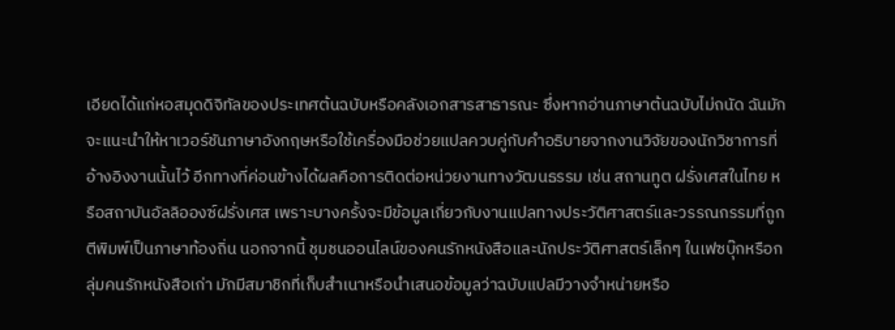เอียดได้แก่หอสมุดดิจิทัลของประเทศต้นฉบับหรือคลังเอกสารสาธารณะ ซึ่งหากอ่านภาษาต้นฉบับไม่ถนัด ฉันมักจะแนะนำให้หาเวอร์ชันภาษาอังกฤษหรือใช้เครื่องมือช่วยแปลควบคู่กับคำอธิบายจากงานวิจัยของนักวิชาการที่อ้างอิงงานนั้นไว้ อีกทางที่ค่อนข้างได้ผลคือการติดต่อหน่วยงานทางวัฒนธรรม เช่น สถานทูต ฝรั่งเศสในไทย หรือสถาบันอัลลิอองซ์ฝรั่งเศส เพราะบางครั้งจะมีข้อมูลเกี่ยวกับงานแปลทางประวัติศาสตร์และวรรณกรรมที่ถูกตีพิมพ์เป็นภาษาท้องถิ่น นอกจากนี้ ชุมชนออนไลน์ของคนรักหนังสือและนักประวัติศาสตร์เล็กๆ ในเฟซบุ๊กหรือกลุ่มคนรักหนังสือเก่า มักมีสมาชิกที่เก็บสำเนาหรือนำเสนอข้อมูลว่าฉบับแปลมีวางจำหน่ายหรือ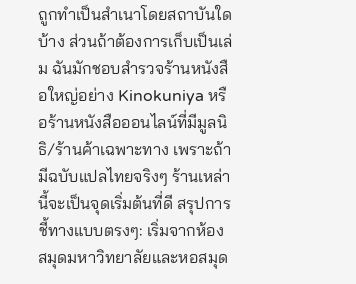ถูกทำเป็นสำเนาโดยสถาบันใดบ้าง ส่วนถ้าต้องการเก็บเป็นเล่ม ฉันมักชอบสำรวจร้านหนังสือใหญ่อย่าง Kinokuniya หรือร้านหนังสือออนไลน์ที่มีมูลนิธิ/ร้านค้าเฉพาะทาง เพราะถ้ามีฉบับแปลไทยจริงๆ ร้านเหล่านี้จะเป็นจุดเริ่มต้นที่ดี สรุปการชี้ทางแบบตรงๆ: เริ่มจากห้องสมุดมหาวิทยาลัยและหอสมุด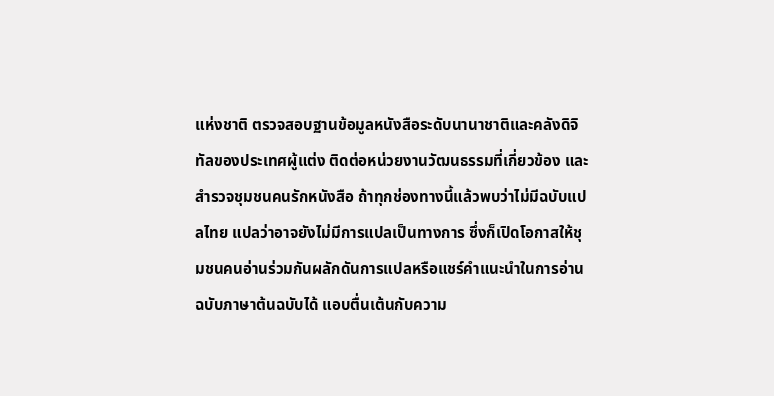แห่งชาติ ตรวจสอบฐานข้อมูลหนังสือระดับนานาชาติและคลังดิจิทัลของประเทศผู้แต่ง ติดต่อหน่วยงานวัฒนธรรมที่เกี่ยวข้อง และสำรวจชุมชนคนรักหนังสือ ถ้าทุกช่องทางนี้แล้วพบว่าไม่มีฉบับแปลไทย แปลว่าอาจยังไม่มีการแปลเป็นทางการ ซึ่งก็เปิดโอกาสให้ชุมชนคนอ่านร่วมกันผลักดันการแปลหรือแชร์คำแนะนำในการอ่านฉบับภาษาต้นฉบับได้ แอบตื่นเต้นกับความ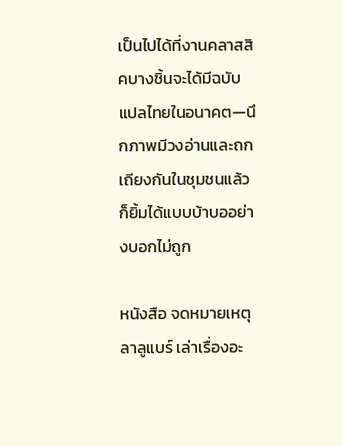เป็นไปได้ที่งานคลาสสิคบางชิ้นจะได้มีฉบับแปลไทยในอนาคต—นึกภาพมีวงอ่านและถกเถียงกันในชุมชนแล้วก็ยิ้มได้แบบบ้าบออย่างบอกไม่ถูก

หนังสือ จดหมายเหตุลาลูแบร์ เล่าเรื่องอะ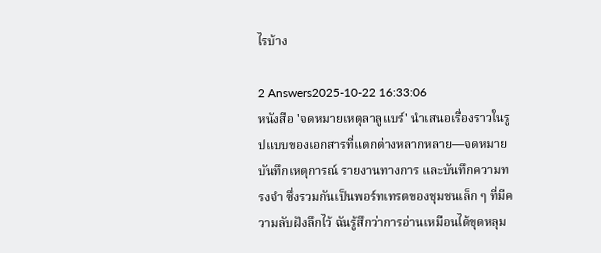ไรบ้าง

2 Answers2025-10-22 16:33:06
หนังสือ 'จดหมายเหตุลาลูแบร์' นำเสนอเรื่องราวในรูปแบบของเอกสารที่แตกต่างหลากหลาย—จดหมาย บันทึกเหตุการณ์ รายงานทางการ และบันทึกความทรงจำ ซึ่งรวมกันเป็นพอร์ทเทรตของชุมชนเล็ก ๆ ที่มีความลับฝังลึกไว้ ฉันรู้สึกว่าการอ่านเหมือนได้ขุดหลุม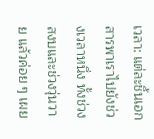เวลา: แต่ละชิ้นเอกสารพาเราไปยังช่วงเวลาหนึ่ง ทั้งช่วงสงบและช่วงวุ่นวาย แล้วค่อย ๆ เผย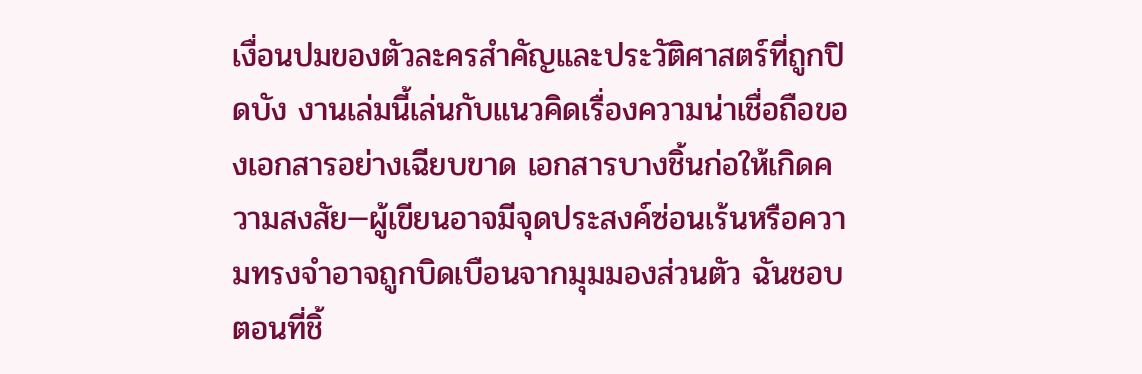เงื่อนปมของตัวละครสำคัญและประวัติศาสตร์ที่ถูกปิดบัง งานเล่มนี้เล่นกับแนวคิดเรื่องความน่าเชื่อถือของเอกสารอย่างเฉียบขาด เอกสารบางชิ้นก่อให้เกิดความสงสัย—ผู้เขียนอาจมีจุดประสงค์ซ่อนเร้นหรือความทรงจำอาจถูกบิดเบือนจากมุมมองส่วนตัว ฉันชอบตอนที่ชิ้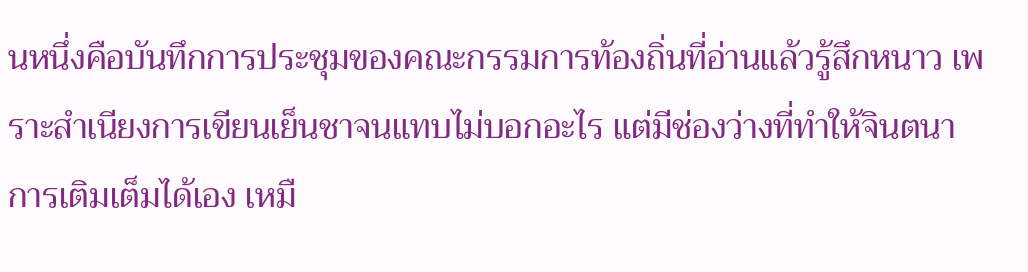นหนึ่งคือบันทึกการประชุมของคณะกรรมการท้องถิ่นที่อ่านแล้วรู้สึกหนาว เพราะสำเนียงการเขียนเย็นชาจนแทบไม่บอกอะไร แต่มีช่องว่างที่ทำให้จินตนาการเติมเต็มได้เอง เหมื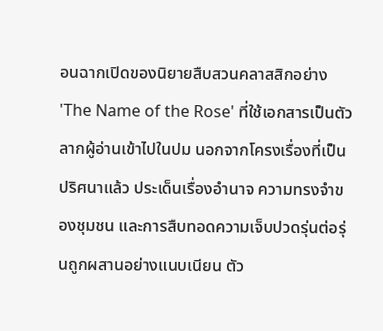อนฉากเปิดของนิยายสืบสวนคลาสสิกอย่าง 'The Name of the Rose' ที่ใช้เอกสารเป็นตัวลากผู้อ่านเข้าไปในปม นอกจากโครงเรื่องที่เป็นปริศนาแล้ว ประเด็นเรื่องอำนาจ ความทรงจำของชุมชน และการสืบทอดความเจ็บปวดรุ่นต่อรุ่นถูกผสานอย่างแนบเนียน ตัว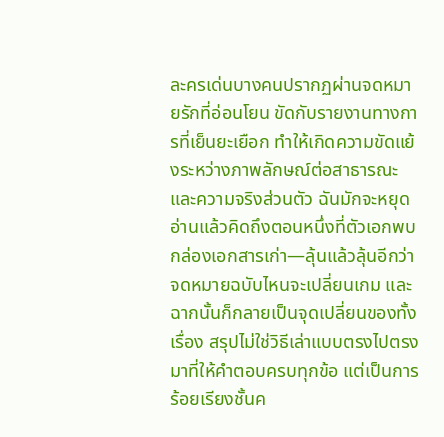ละครเด่นบางคนปรากฏผ่านจดหมายรักที่อ่อนโยน ขัดกับรายงานทางการที่เย็นยะเยือก ทำให้เกิดความขัดแย้งระหว่างภาพลักษณ์ต่อสาธารณะและความจริงส่วนตัว ฉันมักจะหยุดอ่านแล้วคิดถึงตอนหนึ่งที่ตัวเอกพบกล่องเอกสารเก่า—ลุ้นแล้วลุ้นอีกว่าจดหมายฉบับไหนจะเปลี่ยนเกม และฉากนั้นก็กลายเป็นจุดเปลี่ยนของทั้งเรื่อง สรุปไม่ใช่วิธีเล่าแบบตรงไปตรงมาที่ให้คำตอบครบทุกข้อ แต่เป็นการร้อยเรียงชั้นค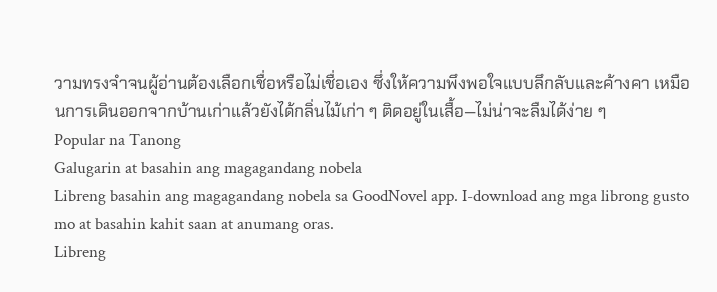วามทรงจำจนผู้อ่านต้องเลือกเชื่อหรือไม่เชื่อเอง ซึ่งให้ความพึงพอใจแบบลึกลับและค้างคา เหมือนการเดินออกจากบ้านเก่าแล้วยังได้กลิ่นไม้เก่า ๆ ติดอยู่ในเสื้อ—ไม่น่าจะลืมได้ง่าย ๆ
Popular na Tanong
Galugarin at basahin ang magagandang nobela
Libreng basahin ang magagandang nobela sa GoodNovel app. I-download ang mga librong gusto mo at basahin kahit saan at anumang oras.
Libreng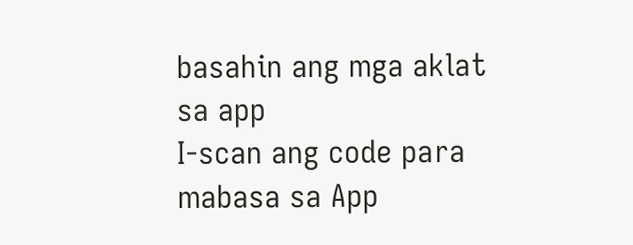basahin ang mga aklat sa app
I-scan ang code para mabasa sa App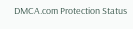DMCA.com Protection Status